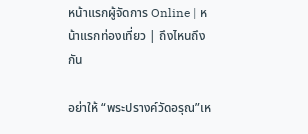หน้าแรกผู้จัดการ Online | หน้าแรกท่องเที่ยว | ถึงไหนถึงกัน

อย่าให้ “พระปรางค์วัดอรุณ”เห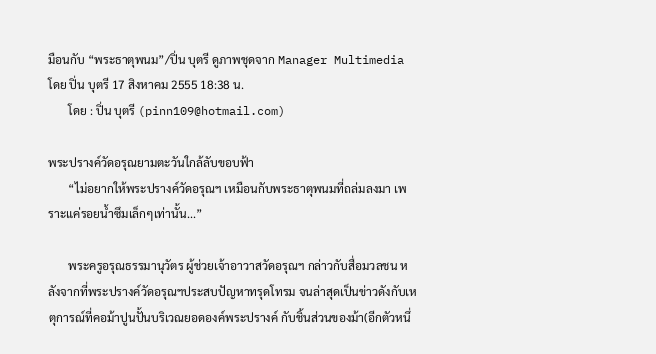มือนกับ “พระธาตุพนม”/ปิ่น บุตรี ดูภาพชุดจาก Manager Multimedia
โดย ปิ่น บุตรี 17 สิงหาคม 2555 18:38 น.
       โดย : ปิ่น บุตรี (pinn109@hotmail.com)

พระปรางค์วัดอรุณยามตะวันใกล้ลับขอบฟ้า
       “ไม่อยากให้พระปรางค์วัดอรุณฯ เหมือนกับพระธาตุพนมที่ถล่มลงมา เพราะแค่รอยน้ำซึมเล็กๆเท่านั้น...”

       พระครูอรุณธรรมานุวัตร ผู้ช่วยเจ้าอาวาสวัดอรุณฯ กล่าวกับสื่อมวลชน หลังจากที่พระปรางค์วัดอรุณฯประสบปัญหาทรุดโทรม จนล่าสุดเป็นข่าวดังกับเหตุการณ์ที่คอม้าปูนปั้นบริเวณยอดองค์พระปรางค์ กับชิ้นส่วนของม้า(อีกตัวหนึ่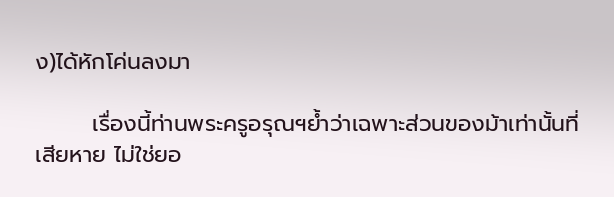ง)ได้หักโค่นลงมา

       เรื่องนี้ท่านพระครูอรุณฯย้ำว่าเฉพาะส่วนของม้าเท่านั้นที่เสียหาย ไม่ใช่ยอ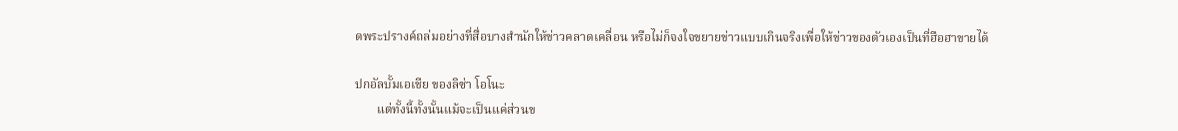ดพระปรางค์ถล่มอย่างที่สื่อบางสำนักให้ข่าวคลาดเคลื่อน หรือไม่ก็จงใจขยายข่าวแบบเกินจริงเพื่อให้ข่าวของตัวเองเป็นที่ฮือฮาขายได้

ปกอัลบั้มเอเชีย ของลิซ่า โอโนะ
       แต่ทั้งนี้ทั้งนั้นแม้จะเป็นแค่ส่วนข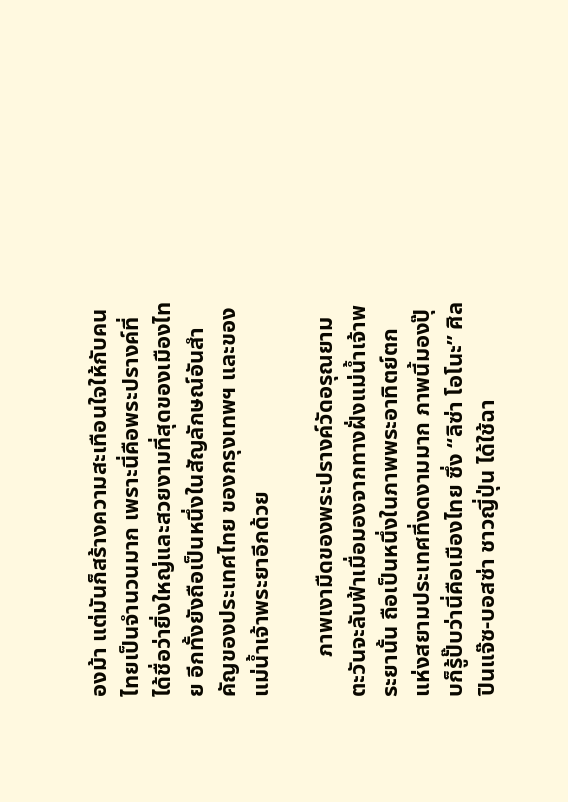องม้า แต่มันก็สร้างความสะเทือนใจให้กับคนไทยเป็นจำนวนมาก เพราะนี่คือพระปรางค์ที่ได้ชื่อว่ายิ่งใหญ่และสวยงามที่สุดของเมืองไทย อีกทั้งยังถือเป็นหนึ่งในสัญลักษณ์อันสำคัญของประเทศไทย ของกรุงเทพฯ และของแม่น้ำเจ้าพระยาอีกด้วย

       ภาพเงามืดของพระปรางค์วัดอรุณยามตะวันจะลับฟ้าเมื่อมองจากทางฝั่งแม่น้ำเจ้าพระยานั้น ถือเป็นหนึ่งในภาพพระอาทิตย์ตกแห่งสยามประเทศที่งดงามมาก ภาพนี้มองปุ๊บก็รู้ปั๊บว่านี่คือเมืองไทย ซึ่ง “ลิซ่า โอโนะ” ศิลปินแจ๊ซ-บอสซ่า ชาวญี่ปุ่น ได้ใช้ฉา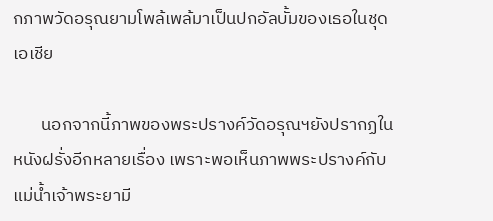กภาพวัดอรุณยามโพล้เพล้มาเป็นปกอัลบั้มของเธอในชุดเอเชีย

       นอกจากนี้ภาพของพระปรางค์วัดอรุณฯยังปรากฏในหนังฝรั่งอีกหลายเรื่อง เพราะพอเห็นภาพพระปรางค์กับแม่น้ำเจ้าพระยามี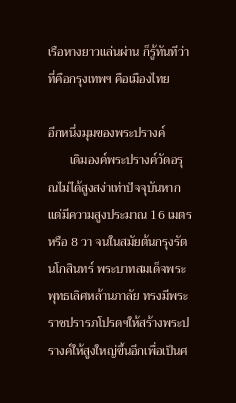เรือหางยาวแล่นผ่าน ก็รู้ทันทีว่าที่คือกรุงเทพฯ คือเมืองไทย

อีกหนึ่งมุมของพระปรางค์
       เดิมองค์พระปรางค์วัดอรุณไม่ได้สูงสง่าเท่าปัจจุบันหากแต่มีความสูงประมาณ 16 เมตร หรือ 8 วา จนในสมัยต้นกรุงรัตนโกสินทร์ พระบาทสมเด็จพระพุทธเลิศหล้านภาลัย ทรงมีพระราชปรารภโปรดฯให้สร้างพระปรางค์ให้สูงใหญ่ขึ้นอีกเพื่อเป็นศ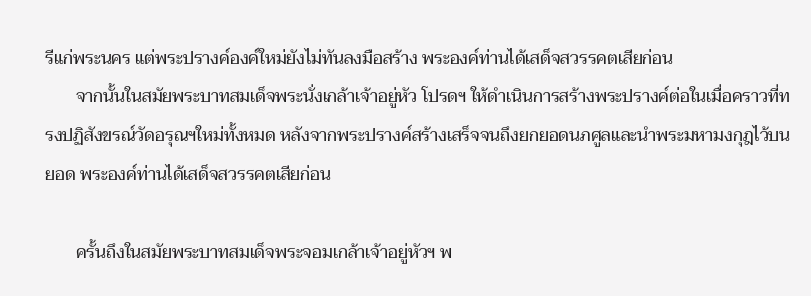รีแก่พระนคร แต่พระปรางค์องค์ใหม่ยังไม่ทันลงมือสร้าง พระองค์ท่านได้เสด็จสวรรคตเสียก่อน
       จากนั้นในสมัยพระบาทสมเด็จพระนั่งเกล้าเจ้าอยู่หัว โปรดฯ ให้ดำเนินการสร้างพระปรางค์ต่อในเมื่อคราวที่ทรงปฏิสังขรณ์วัดอรุณฯใหม่ทั้งหมด หลังจากพระปรางค์สร้างเสร็จจนถึงยกยอดนภศูลและนำพระมหามงกุฎไว้บนยอด พระองค์ท่านได้เสด็จสวรรคตเสียก่อน

       ครั้นถึงในสมัยพระบาทสมเด็จพระจอมเกล้าเจ้าอยู่หัวฯ พ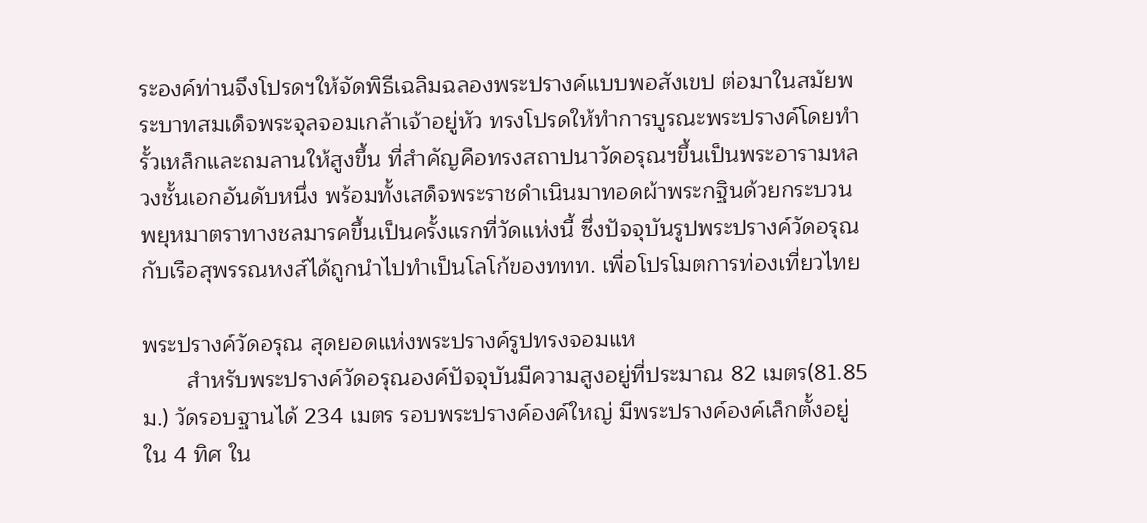ระองค์ท่านจึงโปรดฯให้จัดพิธีเฉลิมฉลองพระปรางค์แบบพอสังเขป ต่อมาในสมัยพระบาทสมเด็จพระจุลจอมเกล้าเจ้าอยู่หัว ทรงโปรดให้ทำการบูรณะพระปรางค์โดยทำรั้วเหล็กและถมลานให้สูงขึ้น ที่สำคัญคือทรงสถาปนาวัดอรุณฯขึ้นเป็นพระอารามหลวงชั้นเอกอันดับหนึ่ง พร้อมทั้งเสด็จพระราชดำเนินมาทอดผ้าพระกฐินด้วยกระบวนพยุหมาตราทางชลมารคขึ้นเป็นครั้งแรกที่วัดแห่งนี้ ซึ่งปัจจุบันรูปพระปรางค์วัดอรุณกับเรือสุพรรณหงส์ได้ถูกนำไปทำเป็นโลโก้ของททท. เพื่อโปรโมตการท่องเที่ยวไทย

พระปรางค์วัดอรุณ สุดยอดแห่งพระปรางค์รูปทรงจอมแห
       สำหรับพระปรางค์วัดอรุณองค์ปัจจุบันมีความสูงอยู่ที่ประมาณ 82 เมตร(81.85 ม.) วัดรอบฐานได้ 234 เมตร รอบพระปรางค์องค์ใหญ่ มีพระปรางค์องค์เล็กตั้งอยู่ใน 4 ทิศ ใน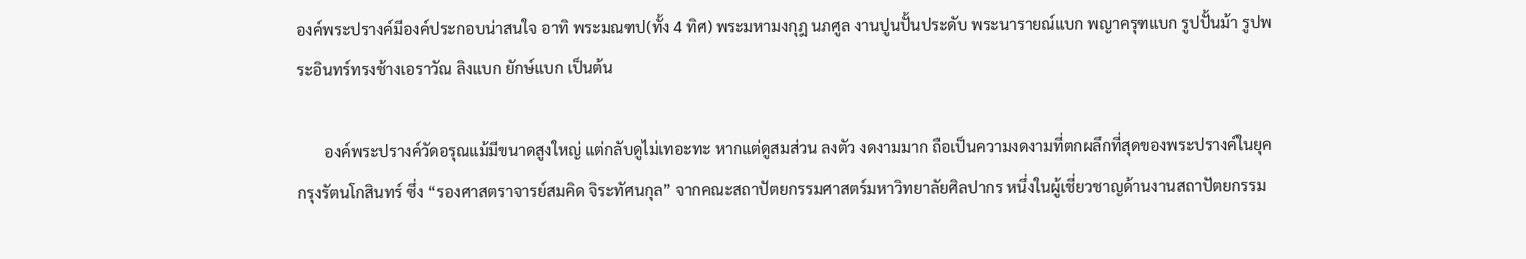องค์พระปรางค์มีองค์ประกอบน่าสนใจ อาทิ พระมณฑป(ทั้ง 4 ทิศ) พระมหามงกุฎ นภศูล งานปูนปั้นประดับ พระนารายณ์แบก พญาครุฑแบก รูปปั้นม้า รูปพระอินทร์ทรงช้างเอราวัณ ลิงแบก ยักษ์แบก เป็นต้น

       องค์พระปรางค์วัดอรุณแม้มีขนาดสูงใหญ่ แต่กลับดูไม่เทอะทะ หากแต่ดูสมส่วน ลงตัว งดงามมาก ถือเป็นความงดงามที่ตกผลึกที่สุดของพระปรางค์ในยุคกรุงรัตนโกสินทร์ ซึ่ง “รองศาสตราจารย์สมคิด จิระทัศนกุล” จากคณะสถาปัตยกรรมศาสตร์มหาวิทยาลัยศิลปากร หนึ่งในผู้เชี่ยวชาญด้านงานสถาปัตยกรรม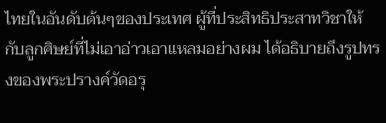ไทยในอันดับต้นๆของประเทศ ผู้ที่ประสิทธิประสาทวิชาให้กับลูกศิษย์ที่ไม่เอาอ่าวเอาแหลมอย่างผม ได้อธิบายถึงรูปทรงของพระปรางค์วัดอรุ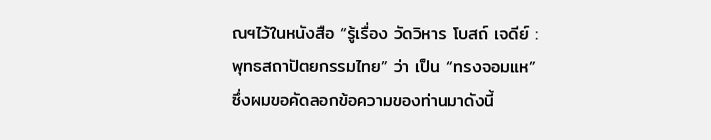ณฯไว้ในหนังสือ “รู้เรื่อง วัดวิหาร โบสถ์ เจดีย์ : พุทธสถาปัตยกรรมไทย” ว่า เป็น “ทรงจอมแห” ซึ่งผมขอคัดลอกข้อความของท่านมาดังนี้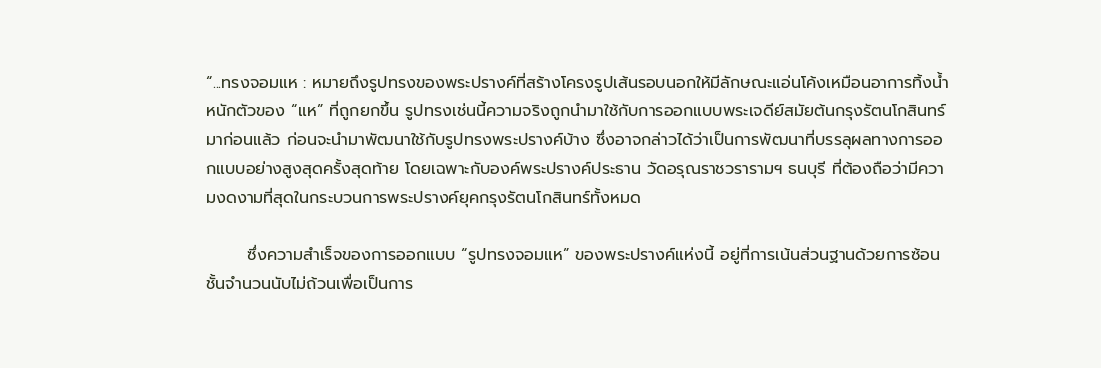“...ทรงจอมแห : หมายถึงรูปทรงของพระปรางค์ที่สร้างโครงรูปเส้นรอบนอกให้มีลักษณะแอ่นโค้งเหมือนอาการทิ้งน้ำหนักตัวของ “แห” ที่ถูกยกขึ้น รูปทรงเช่นนี้ความจริงถูกนำมาใช้กับการออกแบบพระเจดีย์สมัยต้นกรุงรัตนโกสินทร์มาก่อนแล้ว ก่อนจะนำมาพัฒนาใช้กับรูปทรงพระปรางค์บ้าง ซึ่งอาจกล่าวได้ว่าเป็นการพัฒนาที่บรรลุผลทางการออกแบบอย่างสูงสุดครั้งสุดท้าย โดยเฉพาะกับองค์พระปรางค์ประธาน วัดอรุณราชวรารามฯ ธนบุรี ที่ต้องถือว่ามีความงดงามที่สุดในกระบวนการพระปรางค์ยุคกรุงรัตนโกสินทร์ทั้งหมด

       ซึ่งความสำเร็จของการออกแบบ “รูปทรงจอมแห” ของพระปรางค์แห่งนี้ อยู่ที่การเน้นส่วนฐานด้วยการซ้อนชั้นจำนวนนับไม่ถ้วนเพื่อเป็นการ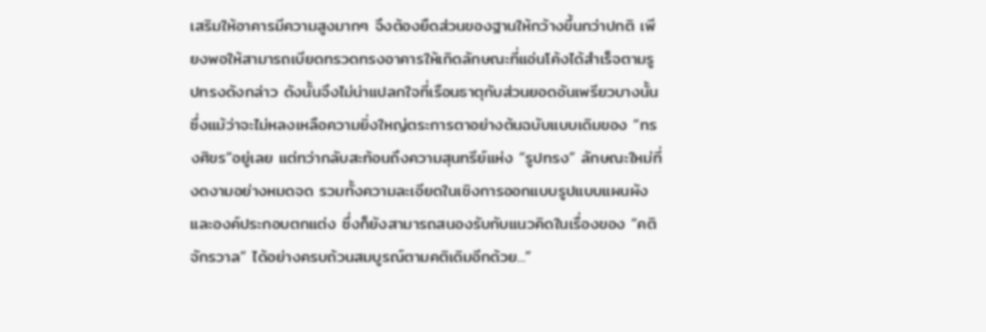เสริมให้อาคารมีความสูงมากๆ จึงต้องยืดส่วนของฐานให้กว้างขึ้นกว่าปกติ เพียงพอให้สามารถเบียดทรวดทรงอาคารให้เกิดลักษณะที่แอ่นโค้งได้สำเร็จตามรูปทรงดังกล่าว ดังนั้นจึงไม่น่าแปลกใจที่เรือนธาตุกับส่วนยอดอันเพรียวบางนั้น ซึ่งแม้ว่าจะไม่หลงเหลือความยิ่งใหญ่ตระการตาอย่างต้นฉบับแบบเดิมของ “ทรงศิขร”อยู่เลย แต่ทว่ากลับสะท้อนถึงความสุนทรีย์แห่ง “รูปทรง” ลักษณะใหม่ที่งดงามอย่างหมดจด รวมทั้งความละเอียดในเชิงการออกแบบรูปแบบแผนผัง และองค์ประกอบตกแต่ง ซึ่งก็ยังสามารถสนองรับกับแนวคิดในเรื่องของ “คติจักรวาล” ได้อย่างครบถ้วนสมบูรณ์ตามคติเดิมอีกด้วย...”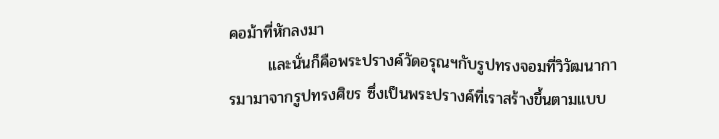คอม้าที่หักลงมา
       และนั่นก็คือพระปรางค์วัดอรุณฯกับรูปทรงจอมที่วิวัฒนาการมามาจากรูปทรงศิขร ซึ่งเป็นพระปรางค์ที่เราสร้างขึ้นตามแบบ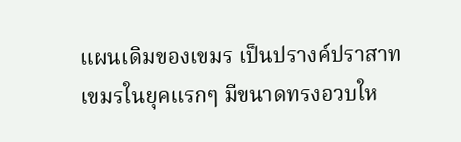แผนเดิมของเขมร เป็นปรางค์ปราสาทเขมรในยุคแรกๆ มีขนาดทรงอวบให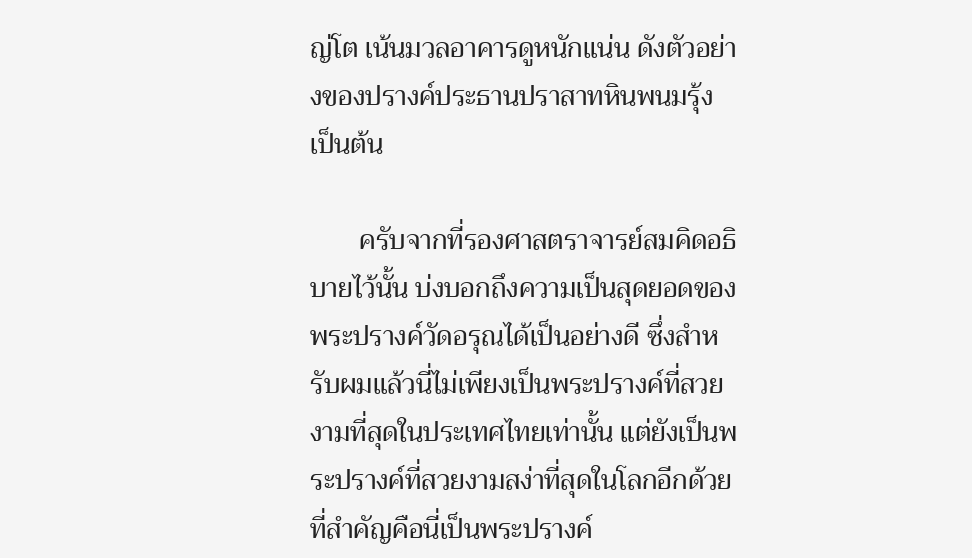ญ่โต เน้นมวลอาคารดูหนักแน่น ดังตัวอย่างของปรางค์ประธานปราสาทหินพนมรุ้ง เป็นต้น

       ครับจากที่รองศาสตราจารย์สมคิดอธิบายไว้นั้น บ่งบอกถึงความเป็นสุดยอดของพระปรางค์วัดอรุณได้เป็นอย่างดี ซึ่งสำหรับผมแล้วนี่ไม่เพียงเป็นพระปรางค์ที่สวยงามที่สุดในประเทศไทยเท่านั้น แต่ยังเป็นพระปรางค์ที่สวยงามสง่าที่สุดในโลกอีกด้วย ที่สำคัญคือนี่เป็นพระปรางค์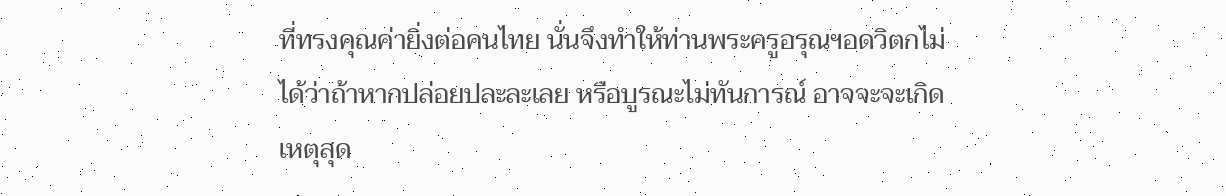ที่ทรงคุณค่ายิ่งต่อคนไทย นั่นจึงทำให้ท่านพระครูอรุณฯอดวิตกไม่ได้ว่าถ้าหากปล่อยปละละเลย หรือบูรณะไม่ทันการณ์ อาจจะจะเกิดเหตุสุด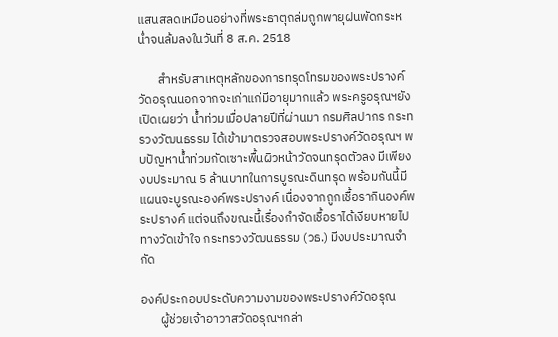แสนสลดเหมือนอย่างที่พระธาตุถล่มถูกพายุฝนพัดกระหน่ำจนล้มลงในวันที่ 8 ส.ค. 2518

       สำหรับสาเหตุหลักของการทรุดโทรมของพระปรางค์วัดอรุณนอกจากจะเก่าแก่มีอายุมากแล้ว พระครูอรุณฯยังเปิดเผยว่า น้ำท่วมเมื่อปลายปีที่ผ่านมา กรมศิลปากร กระทรวงวัฒนธรรม ได้เข้ามาตรวจสอบพระปรางค์วัดอรุณฯ พบปัญหาน้ำท่วมกัดเซาะพื้นผิวหน้าวัดจนทรุดตัวลง มีเพียงงบประมาณ 5 ล้านบาทในการบูรณะดินทรุด พร้อมกันนี้มีแผนจะบูรณะองค์พระปรางค์ เนื่องจากถูกเชื้อรากินองค์พระปรางค์ แต่จนถึงขณะนี้เรื่องกำจัดเชื้อราได้เงียบหายไป ทางวัดเข้าใจ กระทรวงวัฒนธรรม (วธ.) มีงบประมาณจำกัด

องค์ประกอบประดับความงามของพระปรางค์วัดอรุณ
       ผู้ช่วยเจ้าอาวาสวัดอรุณฯกล่า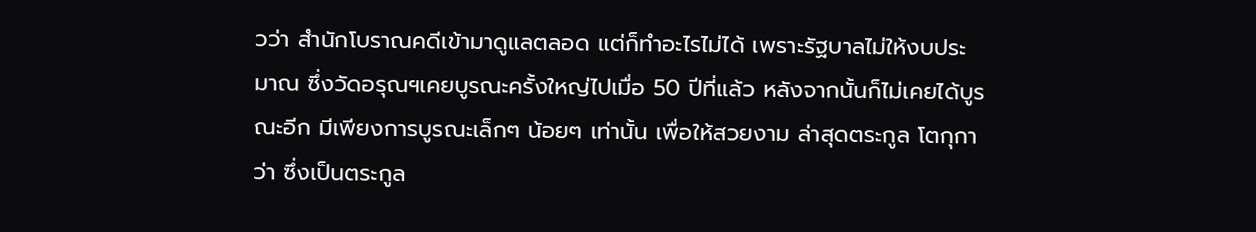วว่า สำนักโบราณคดีเข้ามาดูแลตลอด แต่ก็ทำอะไรไม่ได้ เพราะรัฐบาลไม่ให้งบประมาณ ซึ่งวัดอรุณฯเคยบูรณะครั้งใหญ่ไปเมื่อ 50 ปีที่แล้ว หลังจากนั้นก็ไม่เคยได้บูรณะอีก มีเพียงการบูรณะเล็กๆ น้อยๆ เท่านั้น เพื่อให้สวยงาม ล่าสุดตระกูล โตกุกาว่า ซึ่งเป็นตระกูล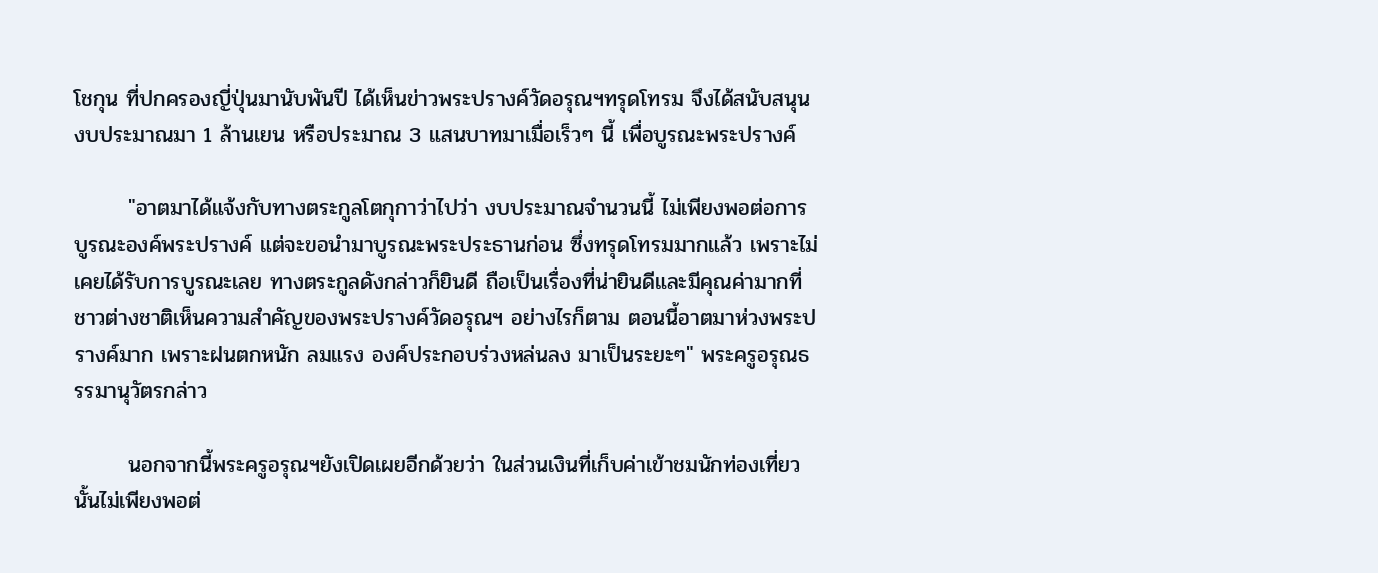โชกุน ที่ปกครองญี่ปุ่นมานับพันปี ได้เห็นข่าวพระปรางค์วัดอรุณฯทรุดโทรม จึงได้สนับสนุนงบประมาณมา 1 ล้านเยน หรือประมาณ 3 แสนบาทมาเมื่อเร็วๆ นี้ เพื่อบูรณะพระปรางค์

       "อาตมาได้แจ้งกับทางตระกูลโตกุกาว่าไปว่า งบประมาณจำนวนนี้ ไม่เพียงพอต่อการบูรณะองค์พระปรางค์ แต่จะขอนำมาบูรณะพระประธานก่อน ซึ่งทรุดโทรมมากแล้ว เพราะไม่เคยได้รับการบูรณะเลย ทางตระกูลดังกล่าวก็ยินดี ถือเป็นเรื่องที่น่ายินดีและมีคุณค่ามากที่ชาวต่างชาติเห็นความสำคัญของพระปรางค์วัดอรุณฯ อย่างไรก็ตาม ตอนนี้อาตมาห่วงพระปรางค์มาก เพราะฝนตกหนัก ลมแรง องค์ประกอบร่วงหล่นลง มาเป็นระยะๆ" พระครูอรุณธรรมานุวัตรกล่าว

       นอกจากนี้พระครูอรุณฯยังเปิดเผยอีกด้วยว่า ในส่วนเงินที่เก็บค่าเข้าชมนักท่องเที่ยวนั้นไม่เพียงพอต่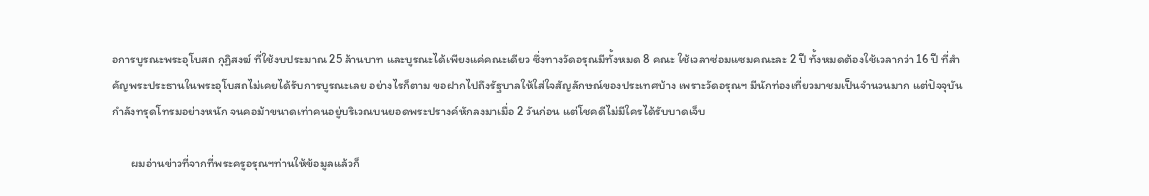อการบูรณะพระอุโบสถ กุฏิสงฆ์ ที่ใช้งบประมาณ 25 ล้านบาท และบูรณะได้เพียงแค่คณะเดียว ซึ่งทางวัดอรุณมีทั้งหมด 8 คณะ ใช้เวลาซ่อมแซมคณะละ 2 ปี ทั้งหมดต้องใช้เวลากว่า 16 ปี ที่สำคัญพระประธานในพระอุโบสถไม่เคยได้รับการบูรณะเลย อย่างไรก็ตาม ขอฝากไปถึงรัฐบาลให้ใส่ใจสัญลักษณ์ของประเทศบ้าง เพราะวัดอรุณฯ มีนักท่องเที่ยวมาชมเป็นจำนวนมาก แต่ปัจจุบันกำลังทรุดโทรมอย่างหนัก จนคอม้าขนาดเท่าคนอยู่บริเวณบนยอดพระปรางค์หักลงมาเมื่อ 2 วันก่อน แต่โชคดีไม่มีใครได้รับบาดเจ็บ

       ผมอ่านข่าวที่จากที่พระครูอรุณฯท่านให้ข้อมูลแล้วก็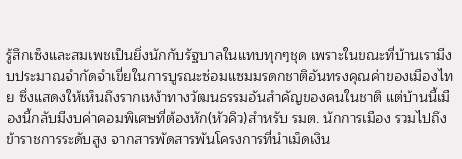รู้สึกเซ็งและสมเพชเป็นยิ่งนักกับรัฐบาลในแทบทุกๆชุด เพราะในขณะที่บ้านเรามีงบประมาณจำกัดจำเขี่ยในการบูรณะซ่อมแซมมรดกชาติอันทรงคุณค่าของเมืองไทย ซึ่งแสดงให้เห็นถึงรากเหง้าทางวัฒนธรรมอันสำคัญของคนในชาติ แต่บ้านนี้เมืองนี้กลับมีงบค่าคอมพิเศษที่ต้องหัก(หัวคิว)สำหรับ รมต. นักการเมือง รวมไปถึงข้าราชการระดับสูง จากสารพัดสารพันโครงการที่นำเม็ดเงิน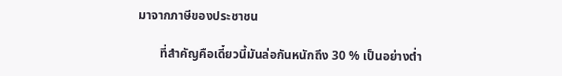มาจากภาษีของประชาชน

       ที่สำคัญคือเดี๋ยวนี้มันล่อกันหนักถึง 30 % เป็นอย่างต่ำ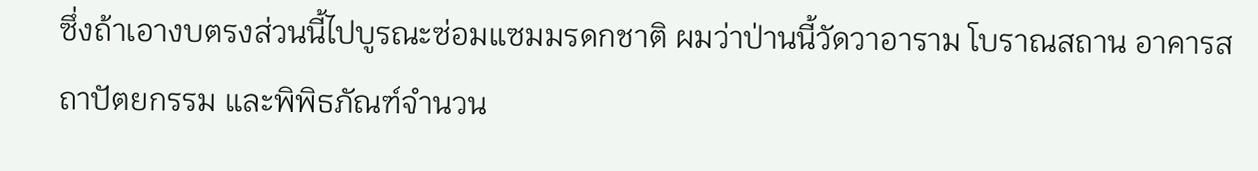ซึ่งถ้าเอางบตรงส่วนนี้ไปบูรณะซ่อมแซมมรดกชาติ ผมว่าป่านนี้วัดวาอาราม โบราณสถาน อาคารสถาปัตยกรรม และพิพิธภัณฑ์จำนวน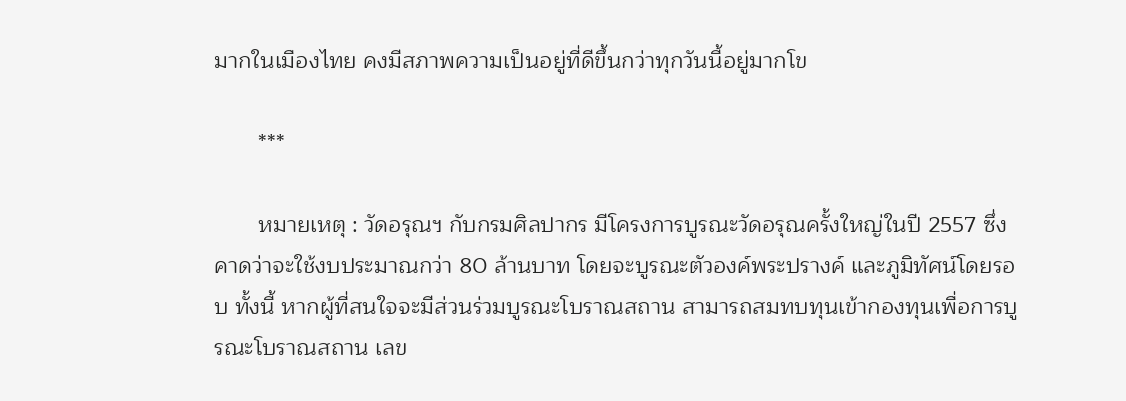มากในเมืองไทย คงมีสภาพความเป็นอยู่ที่ดีขึ้นกว่าทุกวันนี้อยู่มากโข

       ***

       หมายเหตุ : วัดอรุณฯ กับกรมศิลปากร มีโครงการบูรณะวัดอรุณครั้งใหญ่ในปี 2557 ซึ่งคาดว่าจะใช้งบประมาณกว่า 80 ล้านบาท โดยจะบูรณะตัวองค์พระปรางค์ และภูมิทัศน์โดยรอบ ทั้งนี้ หากผู้ที่สนใจจะมีส่วนร่วมบูรณะโบราณสถาน สามารถสมทบทุนเข้ากองทุนเพื่อการบูรณะโบราณสถาน เลข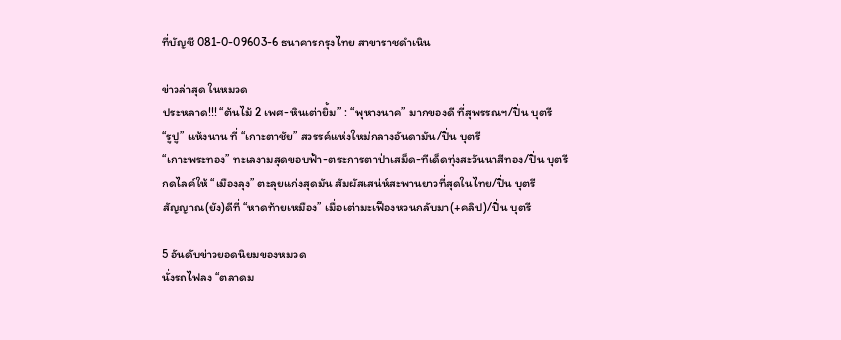ที่บัญชี 081-0-09603-6 ธนาคารกรุงไทย สาขาราชดำเนิน

ข่าวล่าสุด ในหมวด
ประหลาด!!! “ต้นไม้ 2 เพศ-หินเต่ายิ้ม” : “พุหางนาค” มากของดี ที่สุพรรณฯ/ปิ่น บุตรี
“รูปู” แห้งนาน ที่ “เกาะตาชัย” สวรรค์แห่งใหม่กลางอันดามัน/ปิ่น บุตรี
“เกาะพระทอง” ทะเลงามสุดขอบฟ้า-ตระการตาป่าเสม็ด-ทีเด็ดทุ่งสะวันนาสีทอง/ปิ่น บุตรี
กดไลค์ให้ “เมืองลุง” ตะลุยแก่งสุดมัน สัมผัสเสน่ห์สะพานยาวที่สุดในไทย/ปิ่น บุตรี
สัญญาณ(ยัง)ดีที่ “หาดท้ายเหมือง” เมื่อเต่ามะเฟืองหวนกลับมา(+คลิป)/ปิ่น บุตรี

5 อันดับข่าวยอดนิยมของหมวด
นั่งรถไฟลง “ตลาดม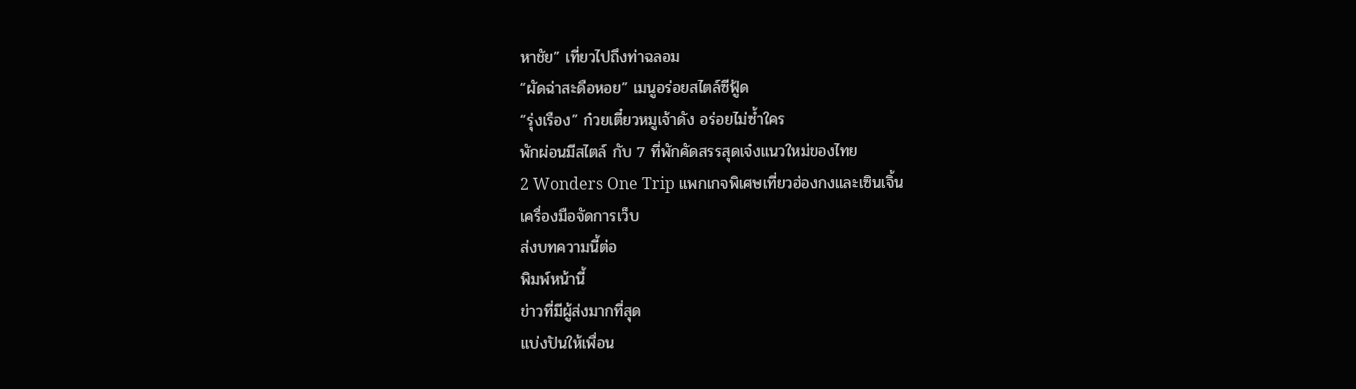หาชัย” เที่ยวไปถึงท่าฉลอม
“ผัดฉ่าสะดือหอย” เมนูอร่อยสไตล์ซีฟู้ด
“รุ่งเรือง” ก๋วยเตี๋ยวหมูเจ้าดัง อร่อยไม่ซ้ำใคร
พักผ่อนมีสไตล์ กับ 7 ที่พักคัดสรรสุดเจ๋งแนวใหม่ของไทย
2 Wonders One Trip แพกเกจพิเศษเที่ยวฮ่องกงและเซินเจิ้น
เครื่องมือจัดการเว็บ
ส่งบทความนี้ต่อ
พิมพ์หน้านี้
ข่าวที่มีผู้ส่งมากที่สุด
แบ่งปันให้เพื่อน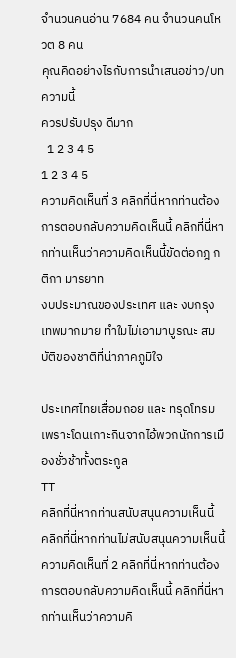จำนวนคนอ่าน 7684 คน จำนวนคนโหวต 8 คน
คุณคิดอย่างไรกับการนำเสนอข่าว/บทความนี้
ควรปรับปรุง ดีมาก
  1 2 3 4 5
1 2 3 4 5
ความคิดเห็นที่ 3 คลิกที่นี่หากท่านต้องการตอบกลับความคิดเห็นนี้ คลิกที่นี่หากท่านเห็นว่าความคิดเห็นนี้ขัดต่อกฎ กติกา มารยาท
งบประมาณของประเทศ และ งบกรุงเทพมากมาย ทำใมไม่เอามาบูรณะ สมบัติของชาติที่น่าภาคภูมิใจ

ประเทศไทยเสื่อมถอย และ ทรุดโทรม เพราะโดนเกาะกินจากไอ้พวกนักการเมืองชั่วช้าทั้งตระกูล
TT
คลิกที่นี่หากท่านสนับสนุนความเห็นนี้   คลิกที่นี่หากท่านไม่สนับสนุนความเห็นนี้
ความคิดเห็นที่ 2 คลิกที่นี่หากท่านต้องการตอบกลับความคิดเห็นนี้ คลิกที่นี่หากท่านเห็นว่าความคิ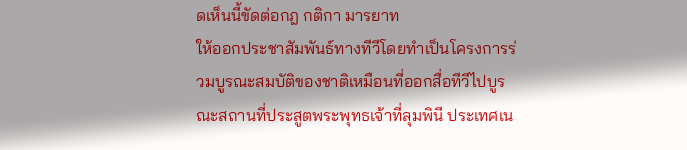ดเห็นนี้ขัดต่อกฎ กติกา มารยาท
ให้ออกประชาสัมพันธ์ทางทีวีโดยทำเป็นโครงการร่วมบูรณะสมบัติของชาติเหมือนที่ออกสื่อทีวีไปบูรณะสถานที่ประสูตพระพุทธเจ้าที่ลุมพินี ประเทศเน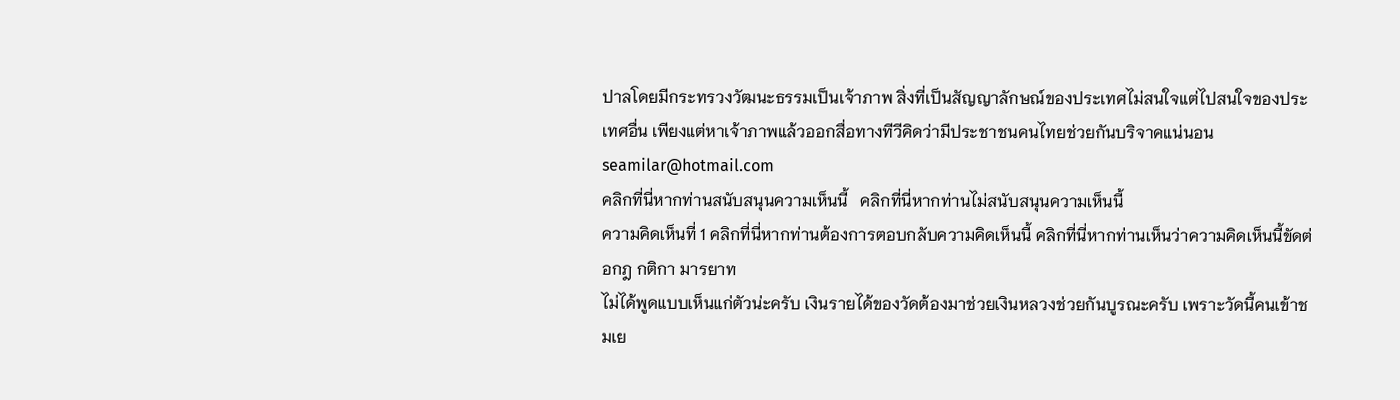ปาลโดยมีกระทรวงวัฒนะธรรมเป็นเจ้าภาพ สิ่งที่เป็นสัญญาลักษณ์ของประเทศไม่สนใจแต่ไปสนใจของประเทศอื่น เพียงแต่หาเจ้าภาพแล้วออกสื่อทางทีวีคิดว่ามีประชาชนคนไทยช่วยกันบริจาคแน่นอน
seamilar@hotmail.com
คลิกที่นี่หากท่านสนับสนุนความเห็นนี้   คลิกที่นี่หากท่านไม่สนับสนุนความเห็นนี้
ความคิดเห็นที่ 1 คลิกที่นี่หากท่านต้องการตอบกลับความคิดเห็นนี้ คลิกที่นี่หากท่านเห็นว่าความคิดเห็นนี้ขัดต่อกฎ กติกา มารยาท
ไม่ได้พูดแบบเห็นแก่ตัวน่ะครับ เงินรายได้ของวัดต้องมาช่วยเงินหลวงช่วยกันบูรณะครับ เพราะวัดนี้คนเข้าชมเย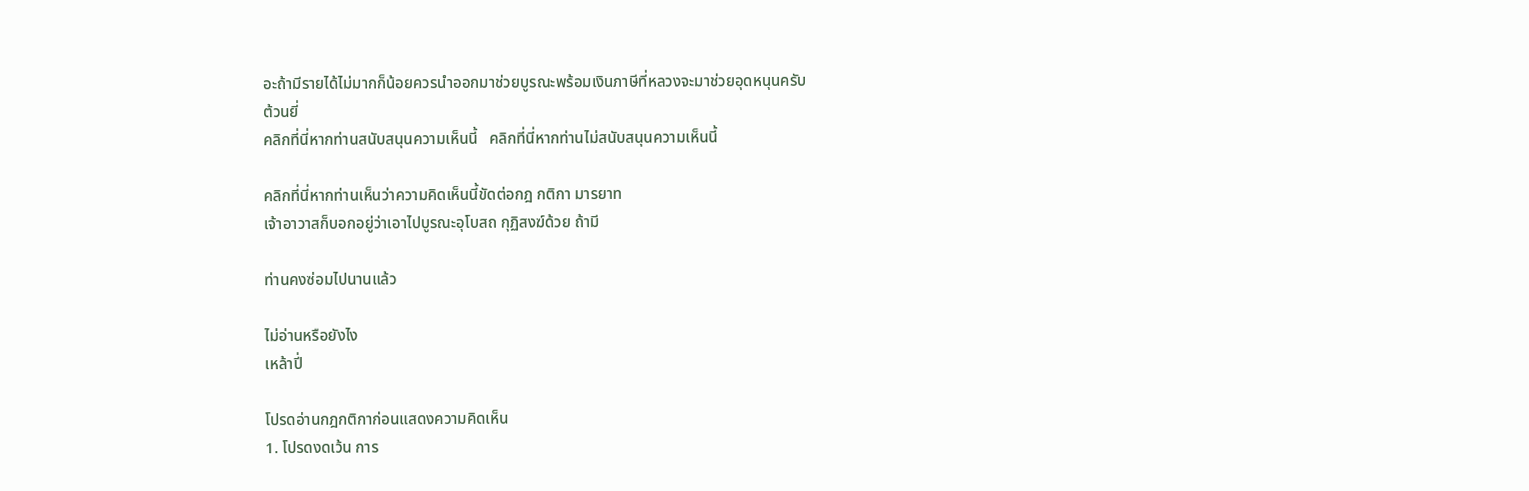อะถ้ามีรายได้ไม่มากก็น้อยควรนำออกมาช่วยบูรณะพร้อมเงินภาษีที่หลวงจะมาช่วยอุดหนุนครับ
ต้วนยี่
คลิกที่นี่หากท่านสนับสนุนความเห็นนี้   คลิกที่นี่หากท่านไม่สนับสนุนความเห็นนี้

คลิกที่นี่หากท่านเห็นว่าความคิดเห็นนี้ขัดต่อกฎ กติกา มารยาท
เจ้าอาวาสก็บอกอยู่ว่าเอาไปบูรณะอุโบสถ กุฏิสงฆ์ด้วย ถ้ามี

ท่านคงซ่อมไปนานแล้ว

ไม่อ่านหรือยังไง
เหล้าปี่

โปรดอ่านกฎกติกาก่อนแสดงความคิดเห็น
1. โปรดงดเว้น การ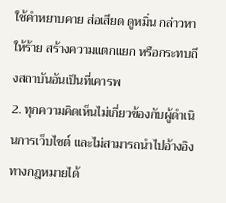ใช้คำหยาบคาย ส่อเสียด ดูหมิ่น กล่าวหาให้ร้าย สร้างความแตกแยก หรือกระทบถึงสถาบันอันเป็นที่เคารพ
2. ทุกความคิดเห็นไม่เกี่ยวข้องกับผู้ดำเนินการเว็บไซต์ และไม่สามารถนำไปอ้างอิงทางกฎหมายได้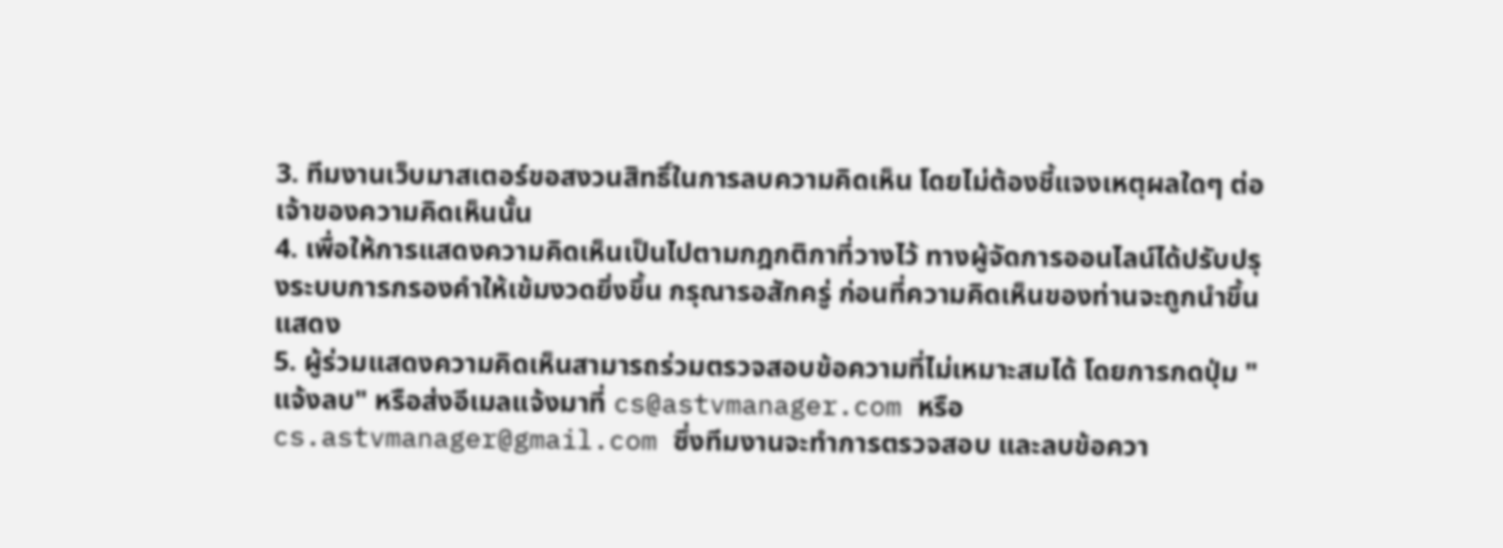3. ทีมงานเว็บมาสเตอร์ขอสงวนสิทธิ์ในการลบความคิดเห็น โดยไม่ต้องชี้แจงเหตุผลใดๆ ต่อเจ้าของความคิดเห็นนั้น
4. เพื่อให้การแสดงความคิดเห็นเป็นไปตามกฎกติกาที่วางไว้ ทางผู้จัดการออนไลน์ได้ปรับปรุงระบบการกรองคำให้เข้มงวดยิ่งขึ้น กรุณารอสักครู่ ก่อนที่ความคิดเห็นของท่านจะถูกนำขึ้นแสดง
5. ผู้ร่วมแสดงความคิดเห็นสามารถร่วมตรวจสอบข้อความที่ไม่เหมาะสมได้ โดยการกดปุ่ม "แจ้งลบ" หรือส่งอีเมลแจ้งมาที่ cs@astvmanager.com หรือ cs.astvmanager@gmail.com ซึ่งทีมงานจะทำการตรวจสอบ และลบข้อควา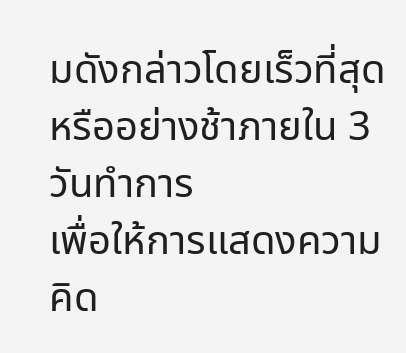มดังกล่าวโดยเร็วที่สุด หรืออย่างช้าภายใน 3 วันทำการ
เพื่อให้การแสดงความคิด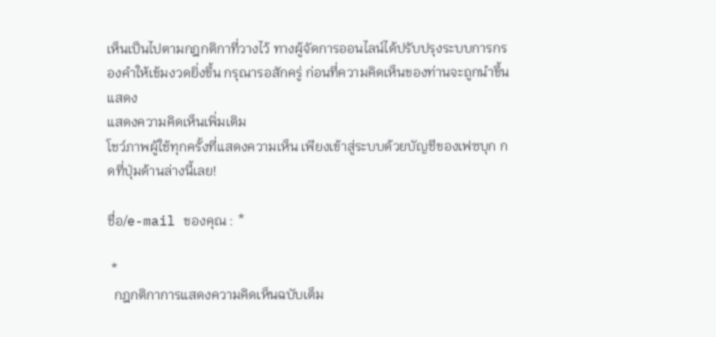เห็นเป็นไปตามกฎกติกาที่วางไว้ ทางผู้จัดการออนไลน์ได้ปรับปรุงระบบการกรองคำให้เข้มงวดยิ่งขึ้น กรุณารอสักครู่ ก่อนที่ความคิดเห็นของท่านจะถูกนำขึ้นแสดง
แสดงความคิดเห็นเพิ่มเติม
โชว์ภาพผู้ใช้ทุกครั้งที่แสดงความเห็น เพียงเข้าสู่ระบบด้วยบัญชีของเฟซบุก กดที่ปุ่มด้านล่างนี้เลย!

ชื่อ/e-mail ของคุณ : *

 *
  กฎกติกาการแสดงความคิดเห็นฉบับเต็ม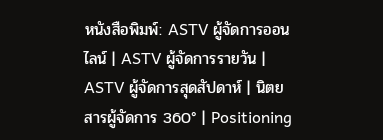หนังสือพิมพ์: ASTV ผู้จัดการออนไลน์ | ASTV ผู้จัดการรายวัน | ASTV ผู้จัดการสุดสัปดาห์ | นิตยสารผู้จัดการ 360° | Positioning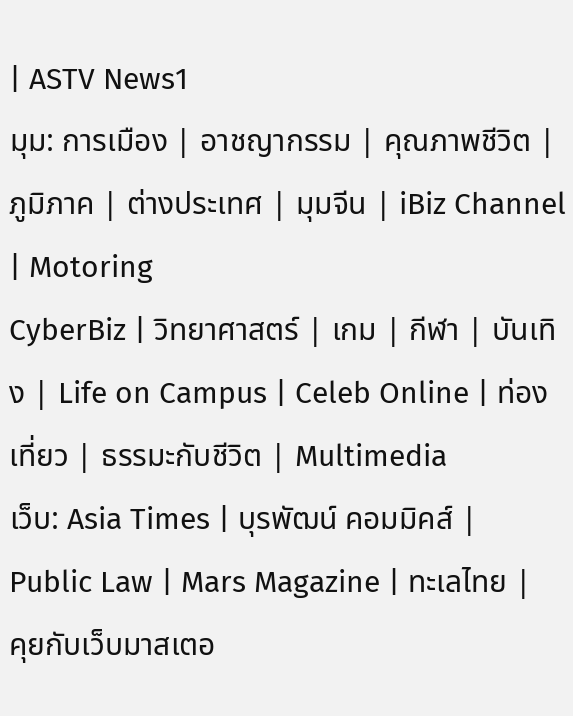| ASTV News1
มุม: การเมือง | อาชญากรรม | คุณภาพชีวิต | ภูมิภาค | ต่างประเทศ | มุมจีน | iBiz Channel | Motoring
CyberBiz | วิทยาศาสตร์ | เกม | กีฬา | บันเทิง | Life on Campus | Celeb Online | ท่องเที่ยว | ธรรมะกับชีวิต | Multimedia
เว็บ: Asia Times | บุรพัฒน์ คอมมิคส์ | Public Law | Mars Magazine | ทะเลไทย | คุยกับเว็บมาสเตอ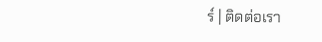ร์ | ติดต่อเรา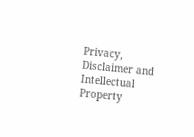Privacy, Disclaimer and Intellectual Property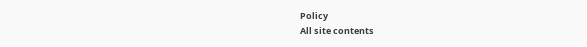Policy
All site contents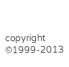copyright ©1999-2013